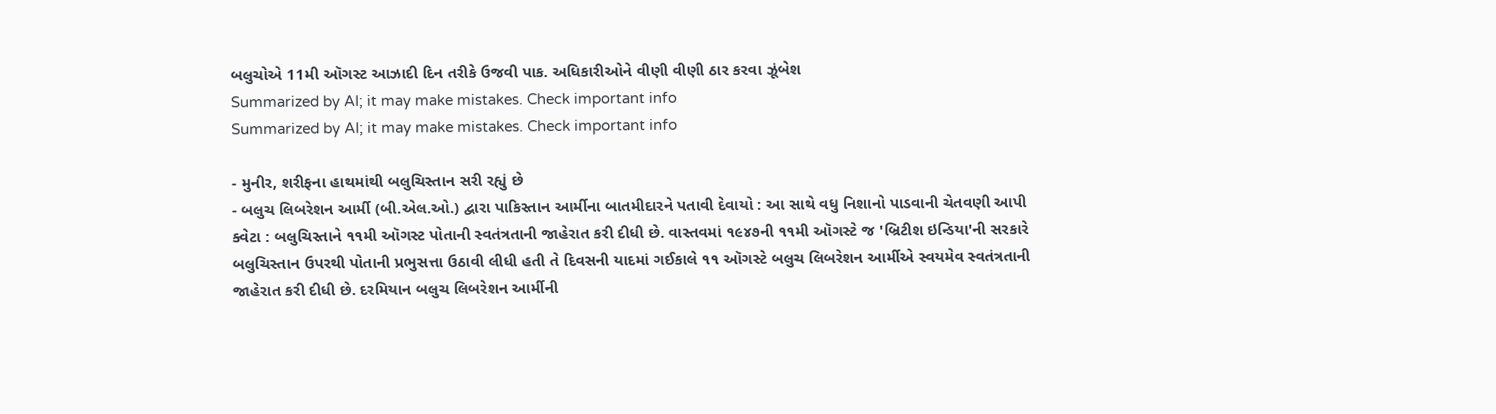બલુચોએ 11મી ઑગસ્ટ આઝાદી દિન તરીકે ઉજવી પાક. અધિકારીઓને વીણી વીણી ઠાર કરવા ઝૂંબેશ
Summarized by AI; it may make mistakes. Check important info
Summarized by AI; it may make mistakes. Check important info

- મુનીર, શરીફના હાથમાંથી બલુચિસ્તાન સરી રહ્યું છે
- બલુચ લિબરેશન આર્મી (બી.એલ.ઓ.) દ્વારા પાકિસ્તાન આર્મીના બાતમીદારને પતાવી દેવાયો : આ સાથે વધુ નિશાનો પાડવાની ચેતવણી આપી
ક્વેટા : બલુચિસ્તાને ૧૧મી ઑગસ્ટ પોતાની સ્વતંત્રતાની જાહેરાત કરી દીધી છે. વાસ્તવમાં ૧૯૪૭ની ૧૧મી ઑગસ્ટે જ 'બ્રિટીશ ઇન્ડિયા'ની સરકારે બલુચિસ્તાન ઉપરથી પોતાની પ્રભુસત્તા ઉઠાવી લીધી હતી તે દિવસની યાદમાં ગઈકાલે ૧૧ ઑગસ્ટે બલુચ લિબરેશન આર્મીએ સ્વયમેવ સ્વતંત્રતાની જાહેરાત કરી દીધી છે. દરમિયાન બલુચ લિબરેશન આર્મીની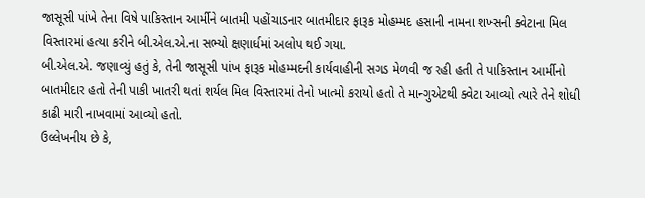જાસૂસી પાંખે તેના વિષે પાકિસ્તાન આર્મીને બાતમી પહોંચાડનાર બાતમીદાર ફારૂક મોહમ્મદ હસાની નામના શખ્સની ક્વેટાના મિલ વિસ્તારમાં હત્યા કરીને બી.એલ.એ.ના સભ્યો ક્ષણાર્ધમાં અલોપ થઈ ગયા.
બી.એલ.એ. જણાવ્યું હતું કે, તેની જાસૂસી પાંખ ફારૂક મોહમ્મદની કાર્યવાહીની સગડ મેળવી જ રહી હતી તે પાકિસ્તાન આર્મીનો બાતમીદાર હતો તેની પાકી ખાતરી થતાં શર્યલ મિલ વિસ્તારમાં તેનો ખાત્મો કરાયો હતો તે માન્ગુએટથી ક્વેટા આવ્યો ત્યારે તેને શોધી કાઢી મારી નાખવામાં આવ્યો હતો.
ઉલ્લેખનીય છે કે,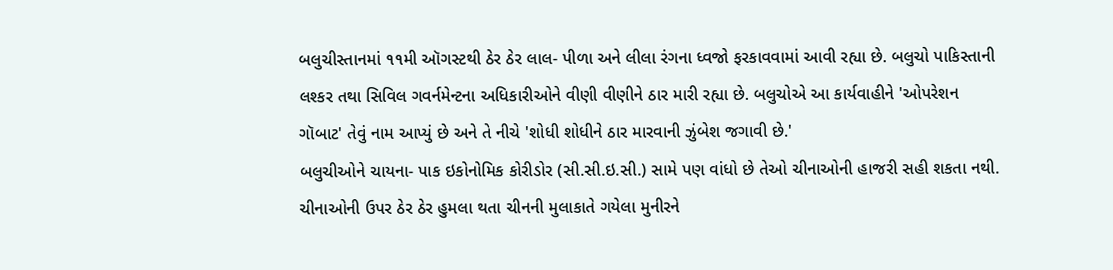બલુચીસ્તાનમાં ૧૧મી ઑગસ્ટથી ઠેર ઠેર લાલ- પીળા અને લીલા રંગના ધ્વજો ફરકાવવામાં આવી રહ્યા છે. બલુચો પાકિસ્તાની લશ્કર તથા સિવિલ ગવર્નમેન્ટના અધિકારીઓને વીણી વીણીને ઠાર મારી રહ્યા છે. બલુચોએ આ કાર્યવાહીને 'ઓપરેશન ગૉબાટ' તેવું નામ આપ્યું છે અને તે નીચે 'શોધી શોધીને ઠાર મારવાની ઝુંબેશ જગાવી છે.'
બલુચીઓને ચાયના- પાક ઇકોનોમિક કોરીડોર (સી.સી.ઇ.સી.) સામે પણ વાંધો છે તેઓ ચીનાઓની હાજરી સહી શકતા નથી. ચીનાઓની ઉપર ઠેર ઠેર હુમલા થતા ચીનની મુલાકાતે ગયેલા મુનીરને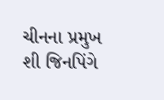ચીનના પ્રમુખ શી જિનપિંગે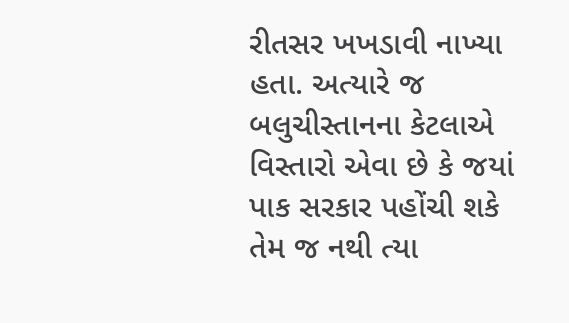રીતસર ખખડાવી નાખ્યા હતા. અત્યારે જ બલુચીસ્તાનના કેટલાએ વિસ્તારો એવા છે કે જયાં પાક સરકાર પહોંચી શકે તેમ જ નથી ત્યા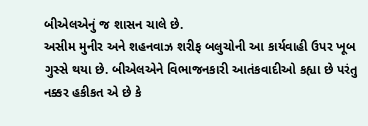બીએલએનું જ શાસન ચાલે છે.
અસીમ મુનીર અને શહનવાઝ શરીફ બલુચોની આ કાર્યવાહી ઉપર ખૂબ ગુસ્સે થયા છે. બીએલએને વિભાજનકારી આતંકવાદીઓ કહ્યા છે પરંતુ નક્કર હકીકત એ છે કે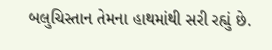બલુચિસ્તાન તેમના હાથમાંથી સરી રહ્યું છે.